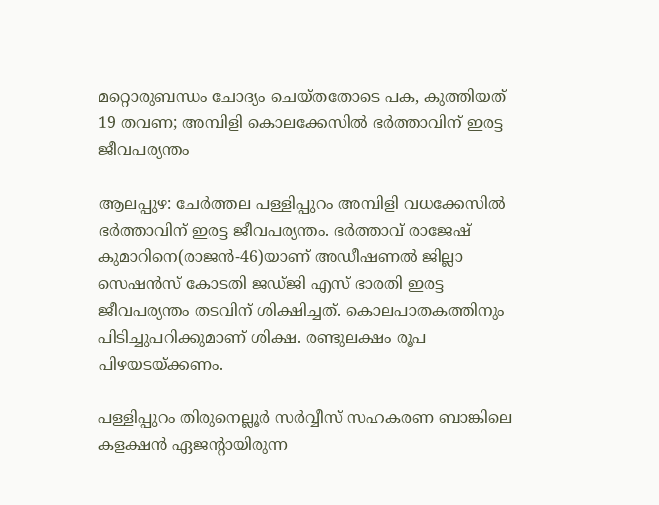മറ്റൊരുബന്ധം ചോദ്യം ചെയ്തതോടെ പക, കുത്തിയത് 19 തവണ; അമ്പിളി കൊലക്കേസില്‍ ഭര്‍ത്താവിന് ഇരട്ട ജീവപര്യന്തം

ആലപ്പുഴ: ചേര്‍ത്തല പള്ളിപ്പുറം അമ്പിളി വധക്കേസില്‍ ഭര്‍ത്താവിന് ഇരട്ട ജീവപര്യന്തം. ഭര്‍ത്താവ് രാജേഷ്‌ കുമാറിനെ(രാജന്‍-46)യാണ് അഡീഷണല്‍ ജില്ലാ സെഷന്‍സ് കോടതി ജഡ്ജി എസ് ഭാരതി ഇരട്ട ജീവപര്യന്തം തടവിന് ശിക്ഷിച്ചത്. കൊലപാതകത്തിനും പിടിച്ചുപറിക്കുമാണ് ശിക്ഷ. രണ്ടുലക്ഷം രൂപ പിഴയടയ്ക്കണം.

പള്ളിപ്പുറം തിരുനെല്ലൂര്‍ സര്‍വ്വീസ് സഹകരണ ബാങ്കിലെ കളക്ഷന്‍ ഏജന്റായിരുന്ന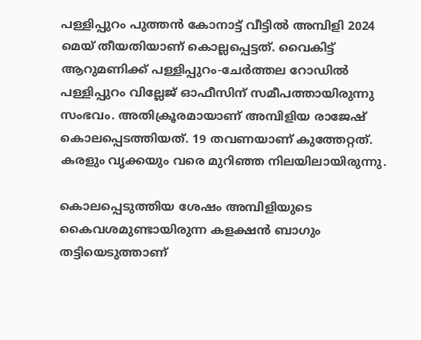പള്ളിപ്പുറം പുത്തന്‍ കോനാട്ട് വീട്ടില്‍ അമ്പിളി 2024 മെയ് തീയതിയാണ് കൊല്ലപ്പെട്ടത്. വൈകിട്ട് ആറുമണിക്ക് പള്ളിപ്പുറം-ചേര്‍ത്തല റോഡില്‍ പള്ളിപ്പുറം വില്ലേജ് ഓഫീസിന് സമീപത്തായിരുന്നു സംഭവം. അതിക്രൂരമായാണ് അമ്പിളിയ രാജേഷ് കൊലപ്പെടത്തിയത്. 19 തവണയാണ് കുത്തേറ്റത്. കരളും വൃക്കയും വരെ മുറിഞ്ഞ നിലയിലായിരുന്നു.

കൊലപ്പെടുത്തിയ ശേഷം അമ്പിളിയുടെ കൈവശമുണ്ടായിരുന്ന കളക്ഷന്‍ ബാഗും തട്ടിയെടുത്താണ്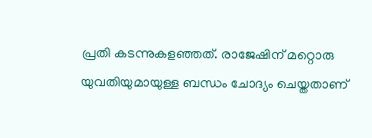പ്രതി കടന്നുകളഞ്ഞത്. രാജേഷിന് മറ്റൊരു യുവതിയുമായുള്ള ബന്ധം ചോദ്യം ചെയ്തതാണ്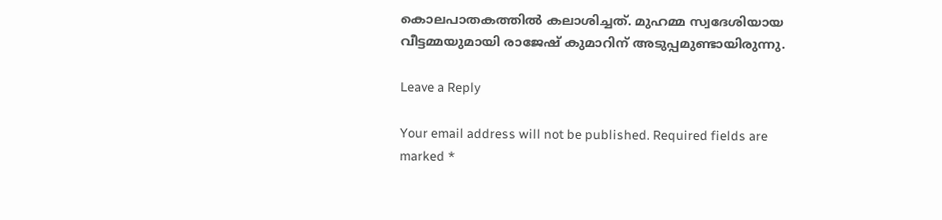കൊലപാതകത്തില്‍ കലാശിച്ചത്. മുഹമ്മ സ്വദേശിയായ വീട്ടമ്മയുമായി രാജേഷ് കുമാറിന് അടുപ്പമുണ്ടായിരുന്നു.

Leave a Reply

Your email address will not be published. Required fields are marked *